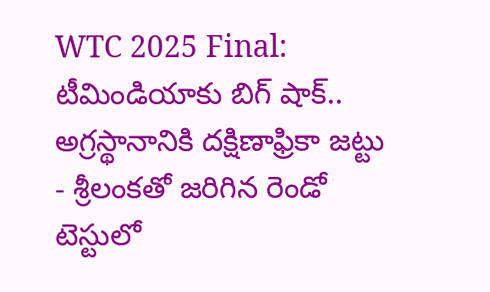WTC 2025 Final: టీమిండియాకు బిగ్ షాక్.. అగ్రస్థానానికి దక్షిణాఫ్రికా జట్టు
- శ్రీలంకతో జరిగిన రెండో టెస్టులో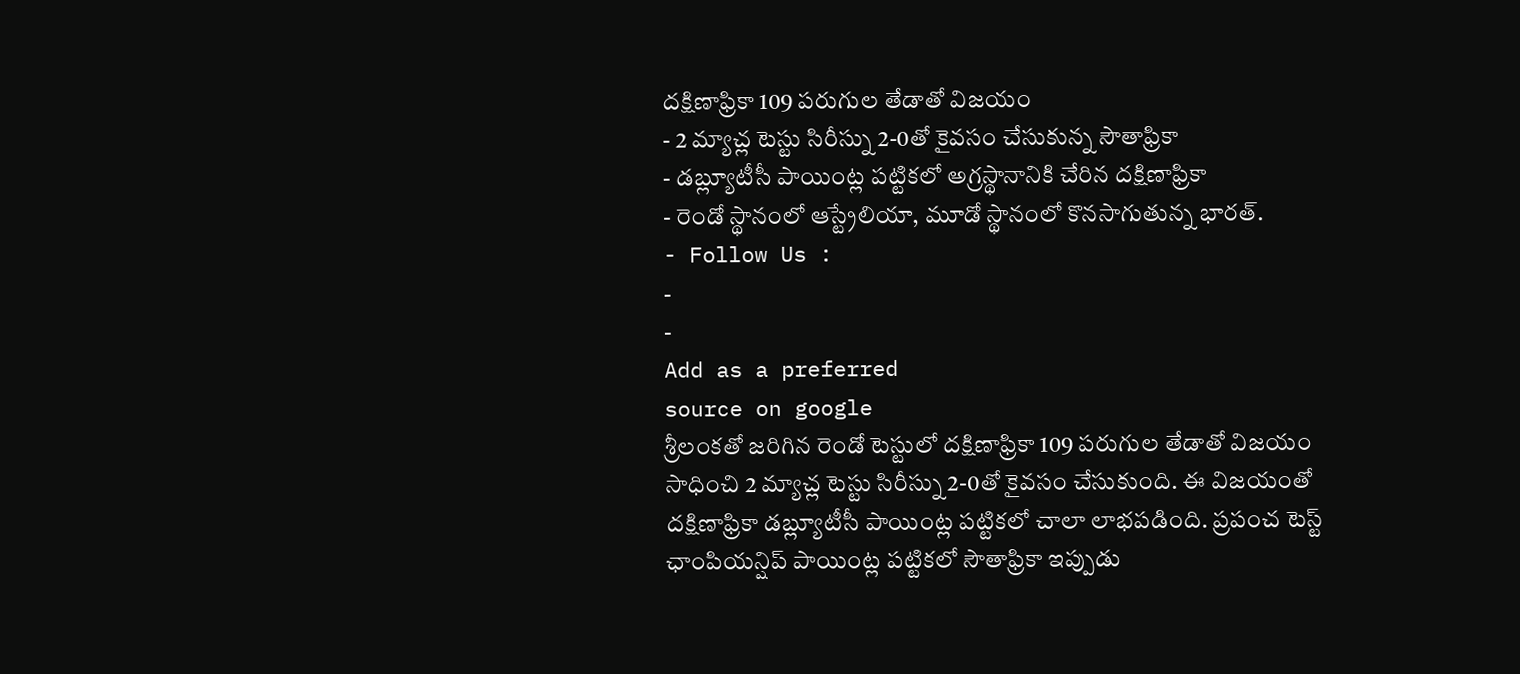దక్షిణాఫ్రికా 109 పరుగుల తేడాతో విజయం
- 2 మ్యాచ్ల టెస్టు సిరీస్ను 2-0తో కైవసం చేసుకున్న సౌతాఫ్రికా
- డబ్ల్యూటీసీ పాయింట్ల పట్టికలో అగ్రస్థానానికి చేరిన దక్షిణాఫ్రికా
- రెండో స్థానంలో ఆస్ట్రేలియా, మూడో స్థానంలో కొనసాగుతున్న భారత్.
- Follow Us :
-
-
Add as a preferred
source on google
శ్రీలంకతో జరిగిన రెండో టెస్టులో దక్షిణాఫ్రికా 109 పరుగుల తేడాతో విజయం సాధించి 2 మ్యాచ్ల టెస్టు సిరీస్ను 2-0తో కైవసం చేసుకుంది. ఈ విజయంతో దక్షిణాఫ్రికా డబ్ల్యూటీసీ పాయింట్ల పట్టికలో చాలా లాభపడింది. ప్రపంచ టెస్ట్ ఛాంపియన్షిప్ పాయింట్ల పట్టికలో సౌతాఫ్రికా ఇప్పుడు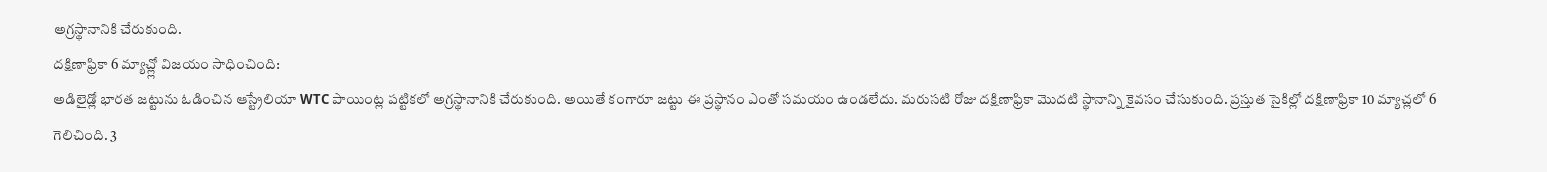అగ్రస్థానానికి చేరుకుంది.
దక్షిణాఫ్రికా 6 మ్యాచ్ల్లో విజయం సాధించింది:
అడిలైడ్లో భారత జట్టును ఓడించిన ఆస్ట్రేలియా WTC పాయింట్ల పట్టికలో అగ్రస్థానానికి చేరుకుంది. అయితే కంగారూ జట్టు ఈ ప్రస్థానం ఎంతో సమయం ఉండలేదు. మరుసటి రోజు దక్షిణాఫ్రికా మొదటి స్థానాన్ని కైవసం చేసుకుంది. ప్రస్తుత సైకిల్లో దక్షిణాఫ్రికా 10 మ్యాచ్లలో 6 గెలిచింది. 3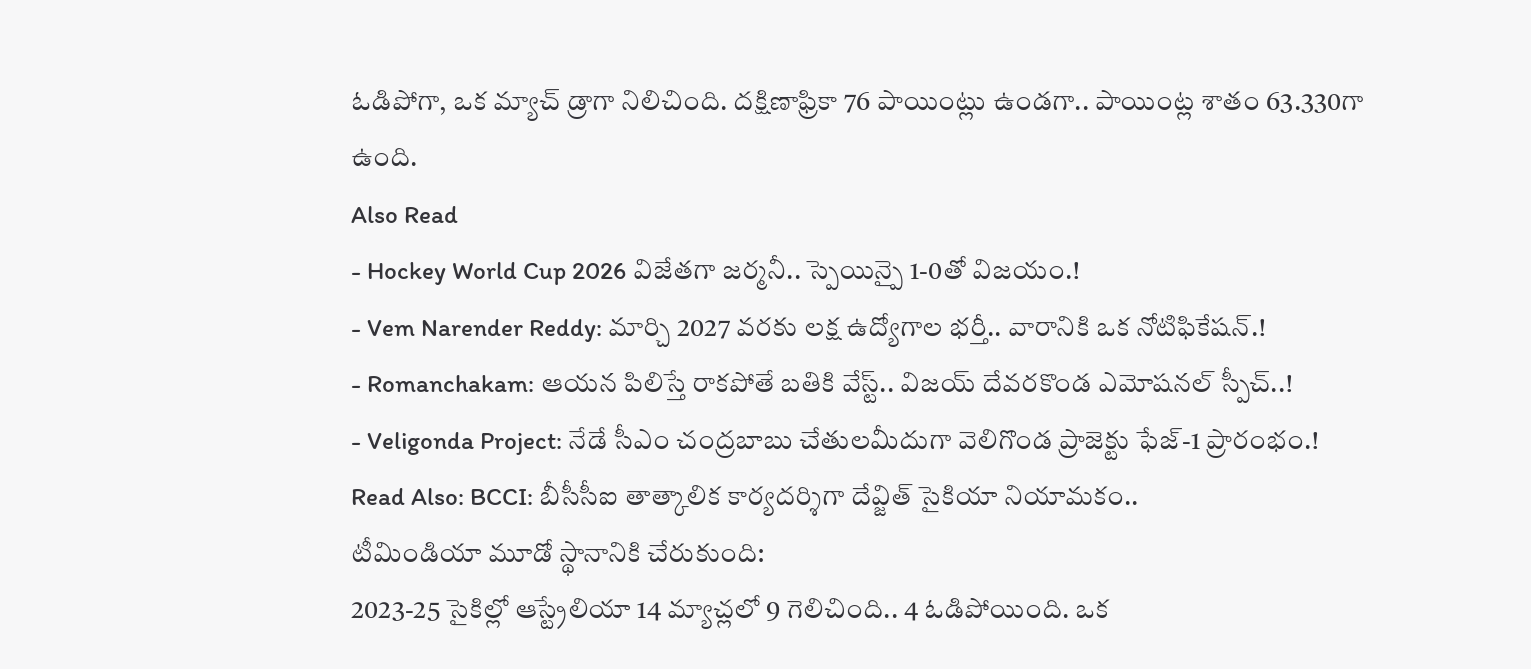ఓడిపోగా, ఒక మ్యాచ్ డ్రాగా నిలిచింది. దక్షిణాఫ్రికా 76 పాయింట్లు ఉండగా.. పాయింట్ల శాతం 63.330గా ఉంది.
Also Read
- Hockey World Cup 2026 విజేతగా జర్మనీ.. స్పెయిన్పై 1-0తో విజయం.!
- Vem Narender Reddy: మార్చి 2027 వరకు లక్ష ఉద్యోగాల భర్తీ.. వారానికి ఒక నోటిఫికేషన్.!
- Romanchakam: ఆయన పిలిస్తే రాకపోతే బతికి వేస్ట్.. విజయ్ దేవరకొండ ఎమోషనల్ స్పీచ్..!
- Veligonda Project: నేడే సీఎం చంద్రబాబు చేతులమీదుగా వెలిగొండ ప్రాజెక్టు ఫేజ్-1 ప్రారంభం.!
Read Also: BCCI: బీసీసీఐ తాత్కాలిక కార్యదర్శిగా దేవ్జిత్ సైకియా నియామకం..
టీమిండియా మూడో స్థానానికి చేరుకుంది:
2023-25 సైకిల్లో ఆస్ట్రేలియా 14 మ్యాచ్లలో 9 గెలిచింది.. 4 ఓడిపోయింది. ఒక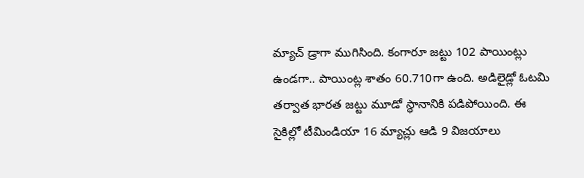మ్యాచ్ డ్రాగా ముగిసింది. కంగారూ జట్టు 102 పాయింట్లు ఉండగా.. పాయింట్ల శాతం 60.710గా ఉంది. అడిలైడ్లో ఓటమి తర్వాత భారత జట్టు మూడో స్థానానికి పడిపోయింది. ఈ సైకిల్లో టీమిండియా 16 మ్యాచ్లు ఆడి 9 విజయాలు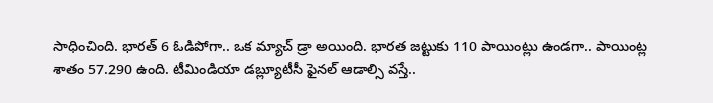సాధించింది. భారత్ 6 ఓడిపోగా.. ఒక మ్యాచ్ డ్రా అయింది. భారత జట్టుకు 110 పాయింట్లు ఉండగా.. పాయింట్ల శాతం 57.290 ఉంది. టీమిండియా డబ్ల్యూటీసీ ఫైనల్ ఆడాల్సి వస్తే..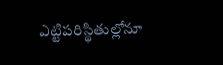ఎట్టిపరిస్థితుల్లోనూ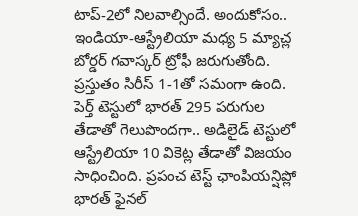టాప్-2లో నిలవాల్సిందే. అందుకోసం.. ఇండియా-ఆస్ట్రేలియా మధ్య 5 మ్యాచ్ల బోర్డర్ గవాస్కర్ ట్రోఫీ జరుగుతోంది. ప్రస్తుతం సిరీస్ 1-1తో సమంగా ఉంది. పెర్త్ టెస్టులో భారత్ 295 పరుగుల తేడాతో గెలుపొందగా.. అడిలైడ్ టెస్టులో ఆస్ట్రేలియా 10 వికెట్ల తేడాతో విజయం సాధించింది. ప్రపంచ టెస్ట్ ఛాంపియన్షిప్లో భారత్ ఫైనల్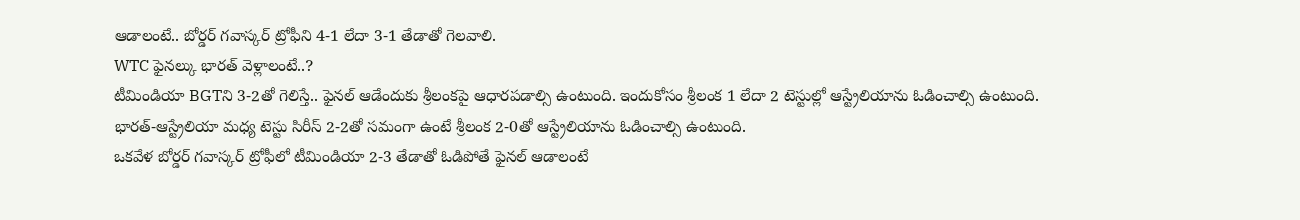ఆడాలంటే.. బోర్డర్ గవాస్కర్ ట్రోఫీని 4-1 లేదా 3-1 తేడాతో గెలవాలి.
WTC ఫైనల్కు భారత్ వెళ్లాలంటే..?
టీమిండియా BGTని 3-2తో గెలిస్తే.. ఫైనల్ ఆడేందుకు శ్రీలంకపై ఆధారపడాల్సి ఉంటుంది. ఇందుకోసం శ్రీలంక 1 లేదా 2 టెస్టుల్లో ఆస్ట్రేలియాను ఓడించాల్సి ఉంటుంది.
భారత్-ఆస్ట్రేలియా మధ్య టెస్టు సిరీస్ 2-2తో సమంగా ఉంటే శ్రీలంక 2-0తో ఆస్ట్రేలియాను ఓడించాల్సి ఉంటుంది.
ఒకవేళ బోర్డర్ గవాస్కర్ ట్రోఫీలో టీమిండియా 2-3 తేడాతో ఓడిపోతే ఫైనల్ ఆడాలంటే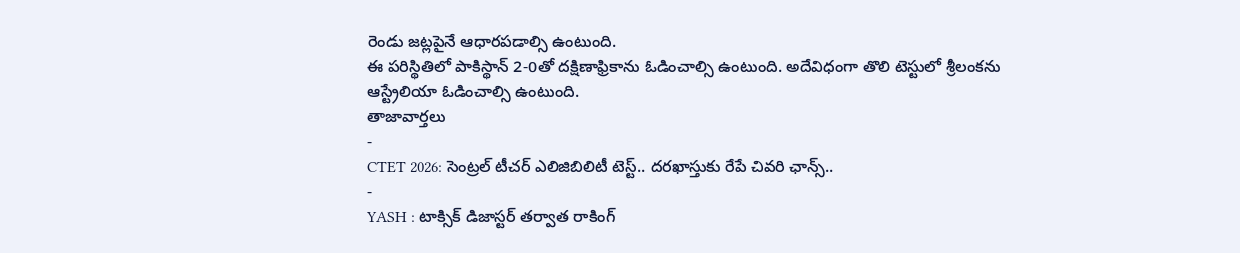రెండు జట్లపైనే ఆధారపడాల్సి ఉంటుంది.
ఈ పరిస్థితిలో పాకిస్థాన్ 2-0తో దక్షిణాఫ్రికాను ఓడించాల్సి ఉంటుంది. అదేవిధంగా తొలి టెస్టులో శ్రీలంకను ఆస్ట్రేలియా ఓడించాల్సి ఉంటుంది.
తాజావార్తలు
-
CTET 2026: సెంట్రల్ టీచర్ ఎలిజిబిలిటీ టెస్ట్.. దరఖాస్తుకు రేపే చివరి ఛాన్స్..
-
YASH : టాక్సిక్ డిజాస్టర్ తర్వాత రాకింగ్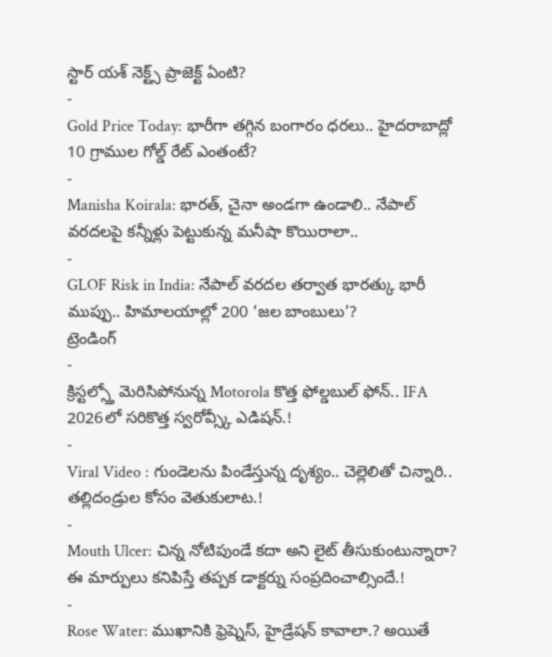స్టార్ యశ్ నెక్ట్స్ ప్రాజెక్ట్ ఏంటి?
-
Gold Price Today: భారీగా తగ్గిన బంగారం ధరలు.. హైదరాబాద్లో 10 గ్రాముల గోల్డ్ రేట్ ఎంతంటే?
-
Manisha Koirala: భారత్, చైనా అండగా ఉండాలి.. నేపాల్ వరదలపై కన్నీళ్లు పెట్టుకున్న మనీషా కొయిరాలా..
-
GLOF Risk in India: నేపాల్ వరదల తర్వాత భారత్కు భారీ ముప్పు.. హిమాలయాల్లో 200 ‘జల బాంబులు’?
ట్రెండింగ్
-
క్రిస్టల్స్తో మెరిసిపోనున్న Motorola కొత్త ఫోల్డబుల్ ఫోన్.. IFA 2026లో సరికొత్త స్వరోవ్స్కీ ఎడిషన్.!
-
Viral Video : గుండెలను పిండేస్తున్న దృశ్యం.. చెల్లెలితో చిన్నారి.. తల్లిదండ్రుల కోసం వెతుకులాట.!
-
Mouth Ulcer: చిన్న నోటిపుండే కదా అని లైట్ తీసుకుంటున్నారా? ఈ మార్పులు కనిపిస్తే తప్పక డాక్టర్ను సంప్రదించాల్సిందే.!
-
Rose Water: ముఖానికి ఫ్రెష్నెస్, హైడ్రేషన్ కావాలా.? అయితే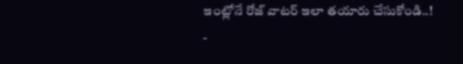ఇంట్లోనే రోజ్ వాటర్ ఇలా తయారు చేసుకోండి..!
-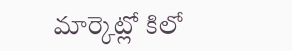మార్కెట్లో కిలో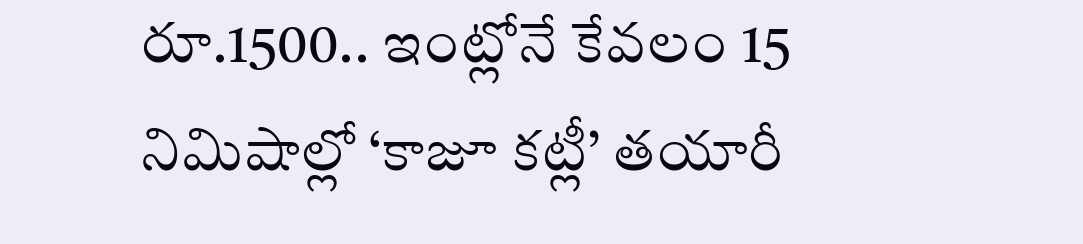రూ.1500.. ఇంట్లోనే కేవలం 15 నిమిషాల్లో ‘కాజూ కట్లీ’ తయారీ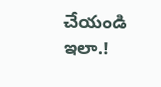చేయండి ఇలా.!